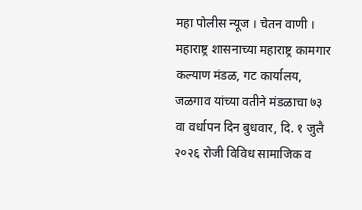महा पोलीस न्यूज । चेतन वाणी । महाराष्ट्र शासनाच्या महाराष्ट्र कामगार कल्याण मंडळ, गट कार्यालय, जळगाव यांच्या वतीने मंडळाचा ७३ वा वर्धापन दिन बुधवार, दि. १ जुलै २०२६ रोजी विविध सामाजिक व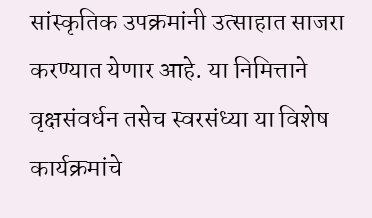सांस्कृतिक उपक्रमांनी उत्साहात साजरा करण्यात येणार आहे. या निमित्ताने वृक्षसंवर्धन तसेच स्वरसंध्या या विशेष कार्यक्रमांचे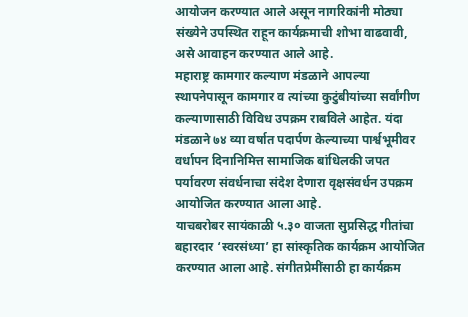आयोजन करण्यात आले असून नागरिकांनी मोठ्या संख्येने उपस्थित राहून कार्यक्रमाची शोभा वाढवावी, असे आवाहन करण्यात आले आहे.
महाराष्ट्र कामगार कल्याण मंडळाने आपल्या स्थापनेपासून कामगार व त्यांच्या कुटुंबीयांच्या सर्वांगीण कल्याणासाठी विविध उपक्रम राबविले आहेत. यंदा मंडळाने ७४ व्या वर्षात पदार्पण केल्याच्या पार्श्वभूमीवर वर्धापन दिनानिमित्त सामाजिक बांधिलकी जपत पर्यावरण संवर्धनाचा संदेश देणारा वृक्षसंवर्धन उपक्रम आयोजित करण्यात आला आहे.
याचबरोबर सायंकाळी ५.३० वाजता सुप्रसिद्ध गीतांचा बहारदार ‘स्वरसंध्या’ हा सांस्कृतिक कार्यक्रम आयोजित करण्यात आला आहे. संगीतप्रेमींसाठी हा कार्यक्रम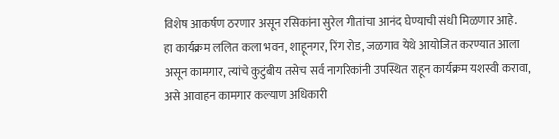विशेष आकर्षण ठरणार असून रसिकांना सुरेल गीतांचा आनंद घेण्याची संधी मिळणार आहे.
हा कार्यक्रम ललित कला भवन, शाहूनगर, रिंग रोड, जळगाव येथे आयोजित करण्यात आला असून कामगार, त्यांचे कुटुंबीय तसेच सर्व नागरिकांनी उपस्थित राहून कार्यक्रम यशस्वी करावा, असे आवाहन कामगार कल्याण अधिकारी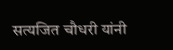सत्यजित चौधरी यांनी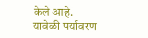केले आहे.
यावेळी पर्यावरण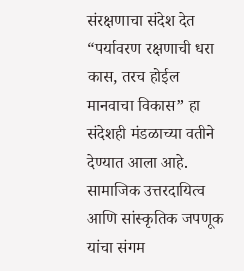संरक्षणाचा संदेश देत “पर्यावरण रक्षणाची धरा कास, तरच होईल मानवाचा विकास” हा संदेशही मंडळाच्या वतीने देण्यात आला आहे. सामाजिक उत्तरदायित्व आणि सांस्कृतिक जपणूक यांचा संगम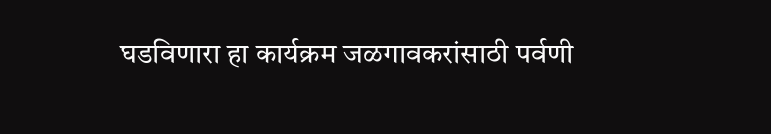घडविणारा हा कार्यक्रम जळगावकरांसाठी पर्वणी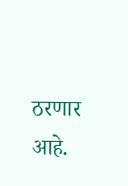ठरणार आहे.